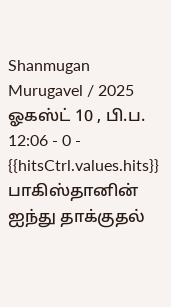Shanmugan Murugavel / 2025 ஓகஸ்ட் 10 , பி.ப. 12:06 - 0 - {{hitsCtrl.values.hits}}
பாகிஸ்தானின் ஐந்து தாக்குதல்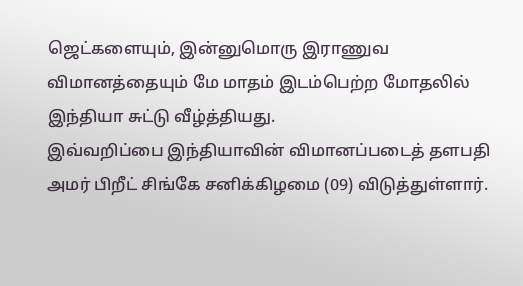ஜெட்களையும், இன்னுமொரு இராணுவ விமானத்தையும் மே மாதம் இடம்பெற்ற மோதலில் இந்தியா சுட்டு வீழ்த்தியது.
இவ்வறிப்பை இந்தியாவின் விமானப்படைத் தளபதி அமர் பிறீட் சிங்கே சனிக்கிழமை (09) விடுத்துள்ளார்.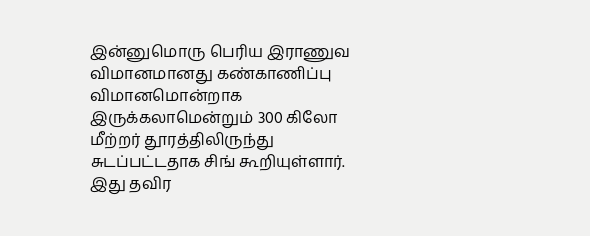இன்னுமொரு பெரிய இராணுவ விமானமானது கண்காணிப்பு விமானமொன்றாக இருக்கலாமென்றும் 300 கிலோ மீற்றர் தூரத்திலிருந்து சுடப்பட்டதாக சிங் கூறியுள்ளார்.
இது தவிர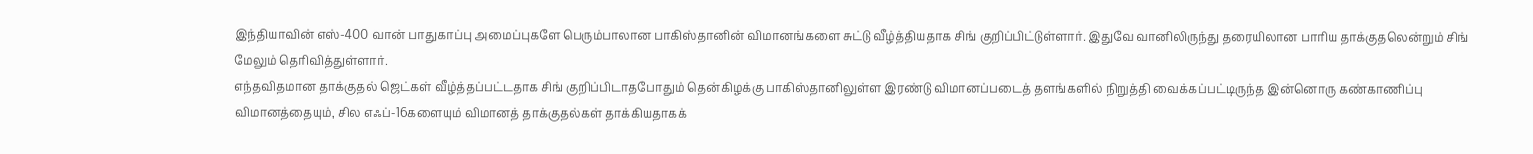இந்தியாவின் எஸ்-400 வான் பாதுகாப்பு அமைப்புகளே பெரும்பாலான பாகிஸ்தானின் விமானங்களை சுட்டு வீழ்த்தியதாக சிங் குறிப்பிட்டுள்ளார். இதுவே வானிலிருந்து தரையிலான பாரிய தாக்குதலென்றும் சிங் மேலும் தெரிவித்துள்ளார்.
எந்தவிதமான தாக்குதல் ஜெட்கள் வீழ்த்தப்பட்டதாக சிங் குறிப்பிடாதபோதும் தென்கிழக்கு பாகிஸ்தானிலுள்ள இரண்டு விமானப்படைத் தளங்களில் நிறுத்தி வைக்கப்பட்டிருந்த இன்னொரு கண்காணிப்பு விமானத்தையும், சில எஃப்-16களையும் விமானத் தாக்குதல்கள் தாக்கியதாகக்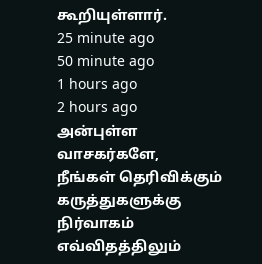கூறியுள்ளார்.
25 minute ago
50 minute ago
1 hours ago
2 hours ago
அன்புள்ள வாசகர்களே,
நீங்கள் தெரிவிக்கும் கருத்துகளுக்கு நிர்வாகம் எவ்விதத்திலும்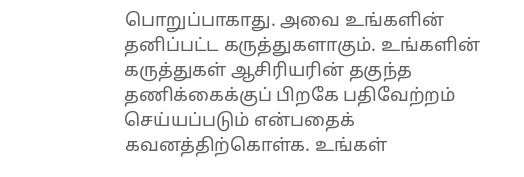பொறுப்பாகாது. அவை உங்களின் தனிப்பட்ட கருத்துகளாகும். உங்களின் கருத்துகள் ஆசிரியரின் தகுந்த தணிக்கைக்குப் பிறகே பதிவேற்றம் செய்யப்படும் என்பதைக் கவனத்திற்கொள்க. உங்கள்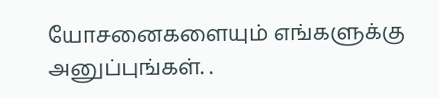யோசனைகளையும் எங்களுக்கு அனுப்புங்கள். .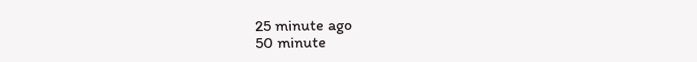25 minute ago
50 minute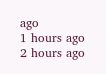ago
1 hours ago
2 hours ago